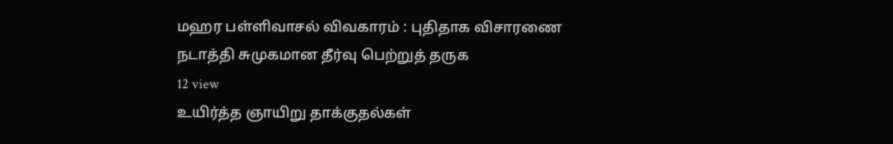மஹர பள்ளிவாசல் விவகாரம் : புதிதாக விசாரணை நடாத்தி சுமுகமான தீர்வு பெற்றுத் தருக
12 view
உயிர்த்த ஞாயிறு தாக்குதல்கள்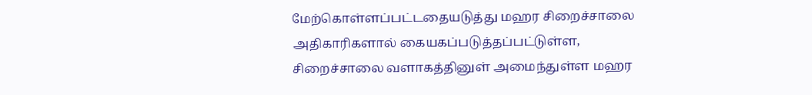மேற்கொள்ளப்பட்டதையடுத்து மஹர சிறைச்சாலை அதிகாரிகளால் கையகப்படுத்தப்பட்டுள்ள, சிறைச்சாலை வளாகத்தினுள் அமைந்துள்ள மஹர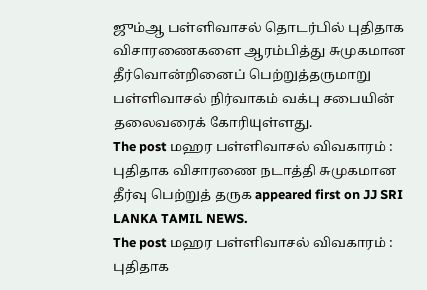ஜும்ஆ பள்ளிவாசல் தொடர்பில் புதிதாக விசாரணைகளை ஆரம்பித்து சுமுகமான தீர்வொன்றினைப் பெற்றுத்தருமாறு பள்ளிவாசல் நிர்வாகம் வக்பு சபையின் தலைவரைக் கோரியுள்ளது.
The post மஹர பள்ளிவாசல் விவகாரம் : புதிதாக விசாரணை நடாத்தி சுமுகமான தீர்வு பெற்றுத் தருக appeared first on JJ SRI LANKA TAMIL NEWS.
The post மஹர பள்ளிவாசல் விவகாரம் : புதிதாக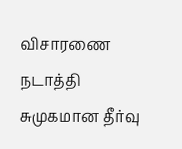விசாரணை நடாத்தி சுமுகமான தீர்வு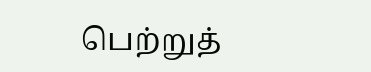பெற்றுத்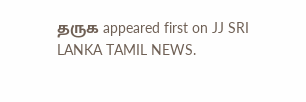தருக appeared first on JJ SRI LANKA TAMIL NEWS.